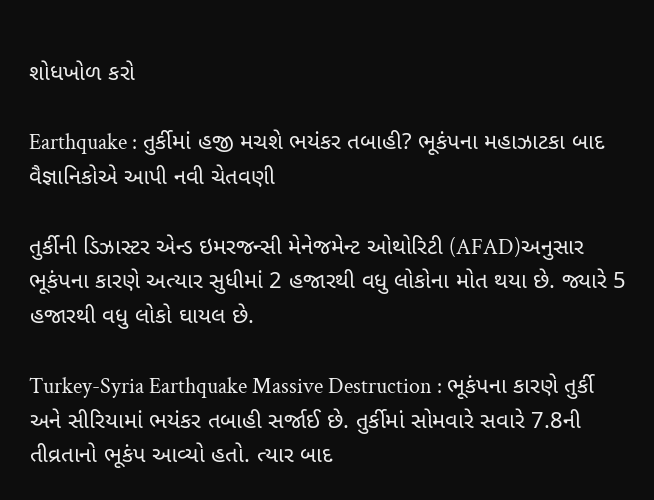શોધખોળ કરો

Earthquake : તુર્કીમાં હજી મચશે ભયંકર તબાહી? ભૂકંપના મહાઝાટકા બાદ વૈજ્ઞાનિકોએ આપી નવી ચેતવણી

તુર્કીની ડિઝાસ્ટર એન્ડ ઇમરજન્સી મેનેજમેન્ટ ઓથોરિટી (AFAD)અનુસાર ભૂકંપના કારણે અત્યાર સુધીમાં 2 હજારથી વધુ લોકોના મોત થયા છે. જ્યારે 5 હજારથી વધુ લોકો ઘાયલ છે.

Turkey-Syria Earthquake Massive Destruction : ભૂકંપના કારણે તુર્કી અને સીરિયામાં ભયંકર તબાહી સર્જાઈ છે. તુર્કીમાં સોમવારે સવારે 7.8ની તીવ્રતાનો ભૂકંપ આવ્યો હતો. ત્યાર બાદ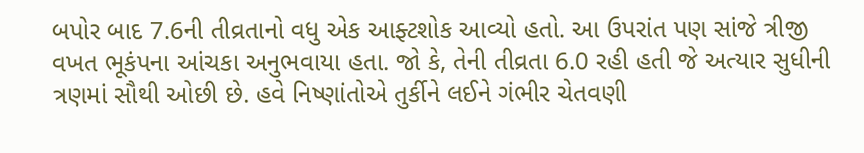બપોર બાદ 7.6ની તીવ્રતાનો વધુ એક આફ્ટશોક આવ્યો હતો. આ ઉપરાંત પણ સાંજે ત્રીજી વખત ભૂકંપના આંચકા અનુભવાયા હતા. જો કે, તેની તીવ્રતા 6.0 રહી હતી જે અત્યાર સુધીની ત્રણમાં સૌથી ઓછી છે. હવે નિષ્ણાંતોએ તુર્કીને લઈને ગંભીર ચેતવણી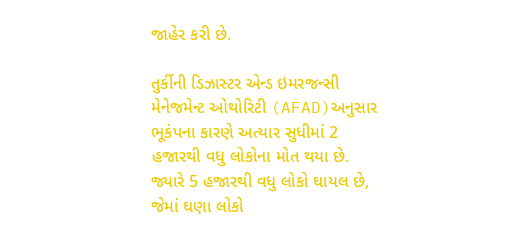જાહેર કરી છે.

તુર્કીની ડિઝાસ્ટર એન્ડ ઇમરજન્સી મેનેજમેન્ટ ઓથોરિટી (AFAD)અનુસાર ભૂકંપના કારણે અત્યાર સુધીમાં 2 હજારથી વધુ લોકોના મોત થયા છે. જ્યારે 5 હજારથી વધુ લોકો ઘાયલ છે, જેમાં ઘણા લોકો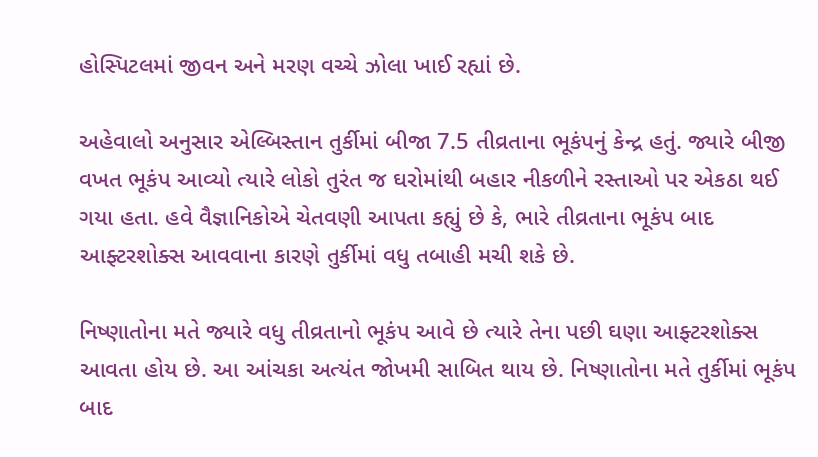હોસ્પિટલમાં જીવન અને મરણ વચ્ચે ઝોલા ખાઈ રહ્યાં છે.

અહેવાલો અનુસાર એલ્બિસ્તાન તુર્કીમાં બીજા 7.5 તીવ્રતાના ભૂકંપનું કેન્દ્ર હતું. જ્યારે બીજી વખત ભૂકંપ આવ્યો ત્યારે લોકો તુરંત જ ઘરોમાંથી બહાર નીકળીને રસ્તાઓ પર એકઠા થઈ ગયા હતા. હવે વૈજ્ઞાનિકોએ ચેતવણી આપતા કહ્યું છે કે, ભારે તીવ્રતાના ભૂકંપ બાદ આફ્ટરશોક્સ આવવાના કારણે તુર્કીમાં વધુ તબાહી મચી શકે છે.

નિષ્ણાતોના મતે જ્યારે વધુ તીવ્રતાનો ભૂકંપ આવે છે ત્યારે તેના પછી ઘણા આફ્ટરશોક્સ આવતા હોય છે. આ આંચકા અત્યંત જોખમી સાબિત થાય છે. નિષ્ણાતોના મતે તુર્કીમાં ભૂકંપ બાદ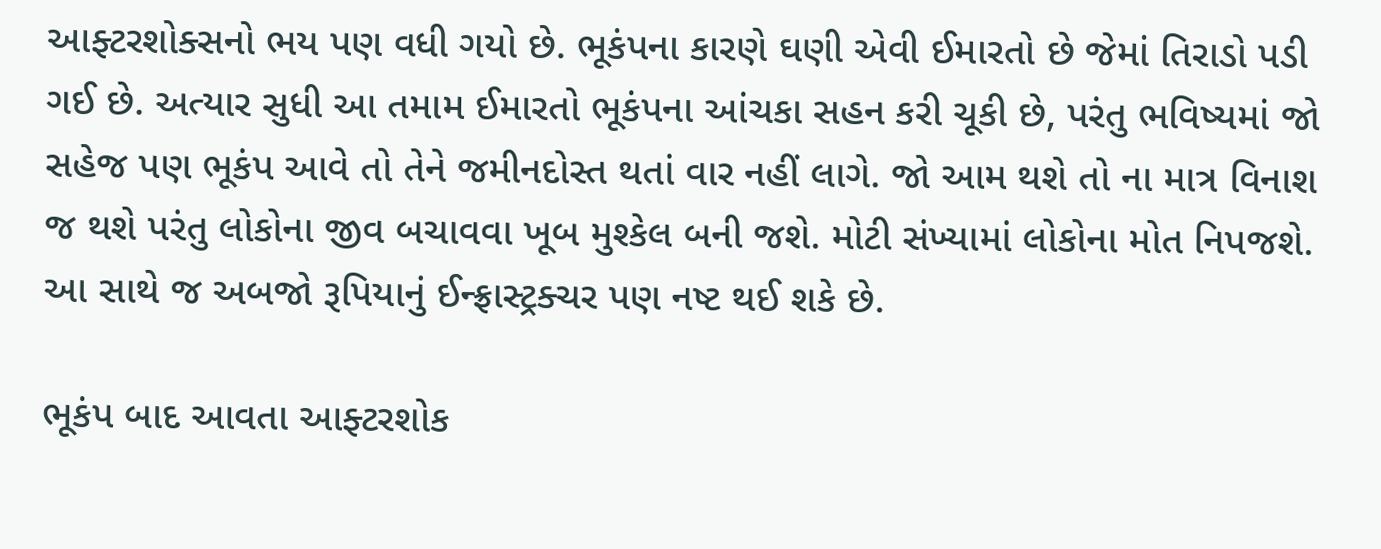આફ્ટરશોક્સનો ભય પણ વધી ગયો છે. ભૂકંપના કારણે ઘણી એવી ઈમારતો છે જેમાં તિરાડો પડી ગઈ છે. અત્યાર સુધી આ તમામ ઈમારતો ભૂકંપના આંચકા સહન કરી ચૂકી છે, પરંતુ ભવિષ્યમાં જો સહેજ પણ ભૂકંપ આવે તો તેને જમીનદોસ્ત થતાં વાર નહીં લાગે. જો આમ થશે તો ના માત્ર વિનાશ જ થશે પરંતુ લોકોના જીવ બચાવવા ખૂબ મુશ્કેલ બની જશે. મોટી સંખ્યામાં લોકોના મોત નિપજશે. આ સાથે જ અબજો રૂપિયાનું ઈન્ફ્રાસ્ટ્રક્ચર પણ નષ્ટ થઈ શકે છે.

ભૂકંપ બાદ આવતા આફ્ટરશોક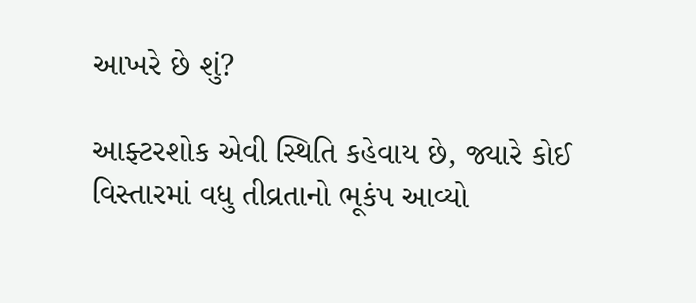આખરે છે શું?

આફ્ટરશોક એવી સ્થિતિ કહેવાય છે, જ્યારે કોઈ વિસ્તારમાં વધુ તીવ્રતાનો ભૂકંપ આવ્યો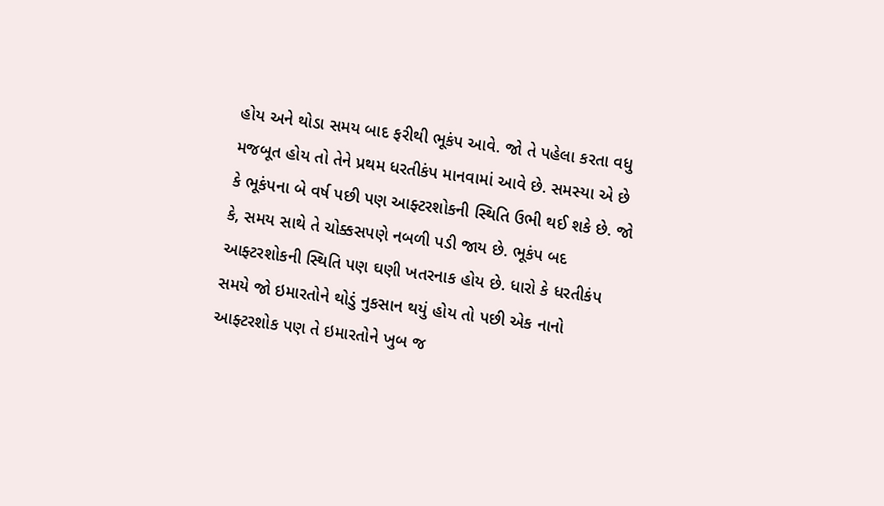હોય અને થોડા સમય બાદ ફરીથી ભૂકંપ આવે. જો તે પહેલા કરતા વધુ મજબૂત હોય તો તેને પ્રથમ ધરતીકંપ માનવામાં આવે છે. સમસ્યા એ છે કે ભૂકંપના બે વર્ષ પછી પણ આફ્ટરશોકની સ્થિતિ ઉભી થઈ શકે છે. જો કે, સમય સાથે તે ચોક્કસપણે નબળી પડી જાય છે. ભૂકંપ બદ આફ્ટરશોકની સ્થિતિ પણ ઘણી ખતરનાક હોય છે. ધારો કે ધરતીકંપ સમયે જો ઇમારતોને થોડું નુકસાન થયું હોય તો પછી એક નાનો આફ્ટરશોક પણ તે ઇમારતોને ખુબ જ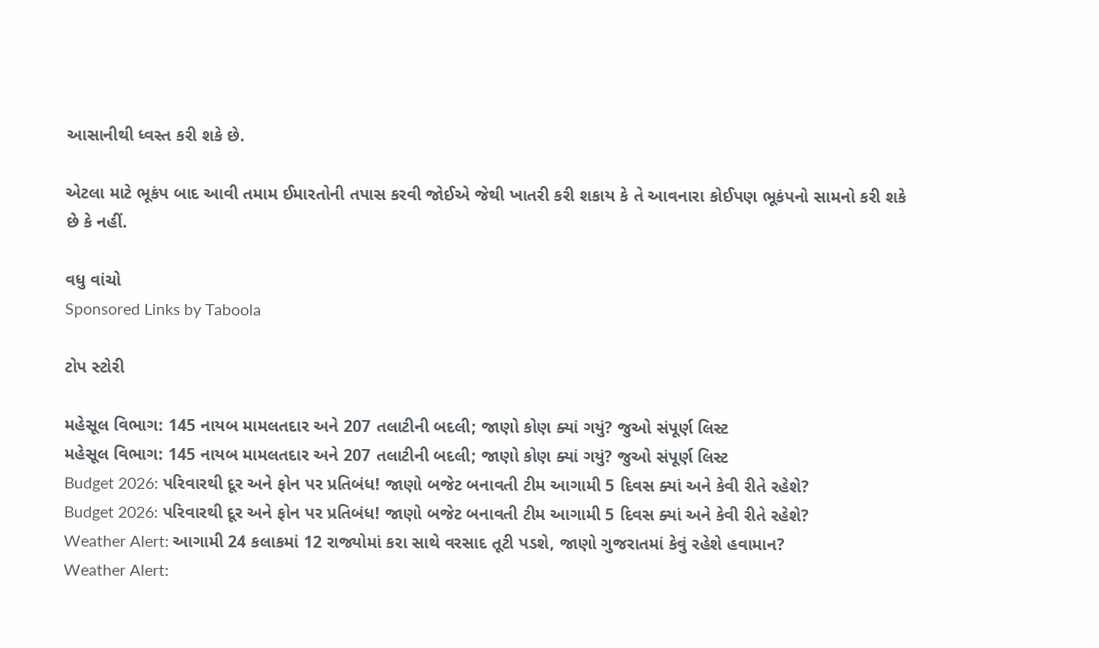આસાનીથી ધ્વસ્ત કરી શકે છે.

એટલા માટે ભૂકંપ બાદ આવી તમામ ઈમારતોની તપાસ કરવી જોઈએ જેથી ખાતરી કરી શકાય કે તે આવનારા કોઈપણ ભૂકંપનો સામનો કરી શકે છે કે નહીં.

વધુ વાંચો
Sponsored Links by Taboola

ટોપ સ્ટોરી

મહેસૂલ વિભાગ: 145 નાયબ મામલતદાર અને 207 તલાટીની બદલી; જાણો કોણ ક્યાં ગયું? જુઓ સંપૂર્ણ લિસ્ટ
મહેસૂલ વિભાગ: 145 નાયબ મામલતદાર અને 207 તલાટીની બદલી; જાણો કોણ ક્યાં ગયું? જુઓ સંપૂર્ણ લિસ્ટ
Budget 2026: પરિવારથી દૂર અને ફોન પર પ્રતિબંધ! જાણો બજેટ બનાવતી ટીમ આગામી 5 દિવસ ક્યાં અને કેવી રીતે રહેશે?
Budget 2026: પરિવારથી દૂર અને ફોન પર પ્રતિબંધ! જાણો બજેટ બનાવતી ટીમ આગામી 5 દિવસ ક્યાં અને કેવી રીતે રહેશે?
Weather Alert: આગામી 24 કલાકમાં 12 રાજ્યોમાં કરા સાથે વરસાદ તૂટી પડશે, જાણો ગુજરાતમાં કેવું રહેશે હવામાન?
Weather Alert: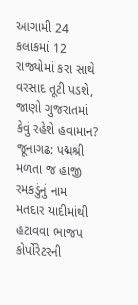આગામી 24 કલાકમાં 12 રાજ્યોમાં કરા સાથે વરસાદ તૂટી પડશે, જાણો ગુજરાતમાં કેવું રહેશે હવામાન?
જૂનાગઢ: પદ્મશ્રી મળતા જ હાજી રમકડુંનું નામ મતદાર યાદીમાંથી હટાવવા ભાજપ કોર્પોરેટરની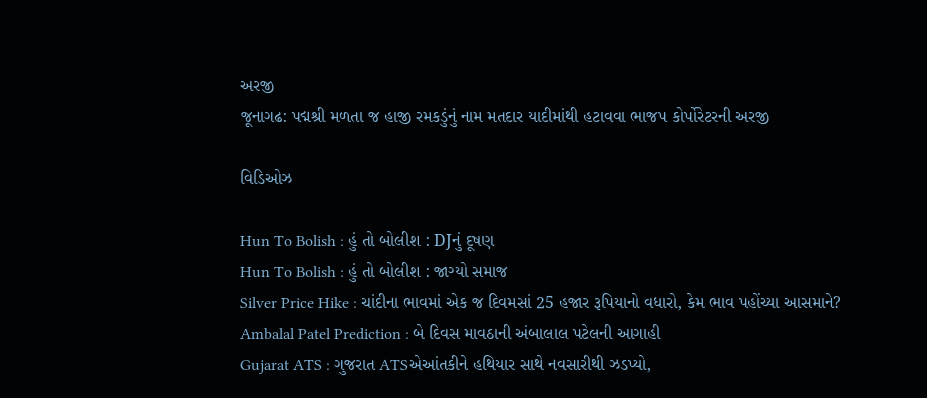અરજી
જૂનાગઢ: પદ્મશ્રી મળતા જ હાજી રમકડુંનું નામ મતદાર યાદીમાંથી હટાવવા ભાજપ કોર્પોરેટરની અરજી

વિડિઓઝ

Hun To Bolish : હું તો બોલીશ : DJનું દૂષણ
Hun To Bolish : હું તો બોલીશ : જાગ્યો સમાજ
Silver Price Hike : ચાંદીના ભાવમાં એક જ દિવમસાં 25 હજાર રૂપિયાનો વધારો, કેમ ભાવ પહોંચ્યા આસમાને?
Ambalal Patel Prediction : બે દિવસ માવઠાની અંબાલાલ પટેલની આગાહી
Gujarat ATS : ગુજરાત ATSએઆંતકીને હથિયાર સાથે નવસારીથી ઝડપ્યો,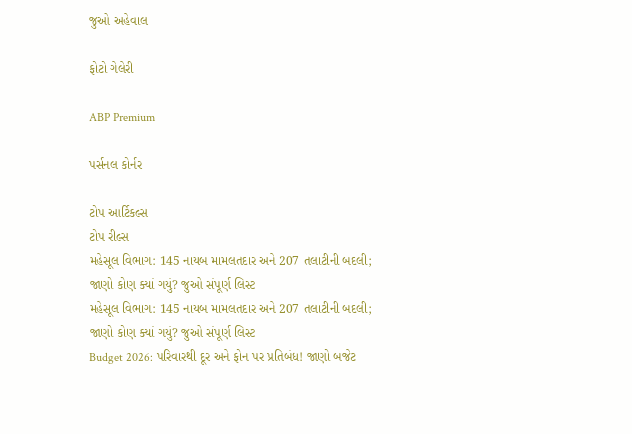જુઓ અહેવાલ

ફોટો ગેલેરી

ABP Premium

પર્સનલ કોર્નર

ટોપ આર્ટિકલ્સ
ટોપ રીલ્સ
મહેસૂલ વિભાગ: 145 નાયબ મામલતદાર અને 207 તલાટીની બદલી; જાણો કોણ ક્યાં ગયું? જુઓ સંપૂર્ણ લિસ્ટ
મહેસૂલ વિભાગ: 145 નાયબ મામલતદાર અને 207 તલાટીની બદલી; જાણો કોણ ક્યાં ગયું? જુઓ સંપૂર્ણ લિસ્ટ
Budget 2026: પરિવારથી દૂર અને ફોન પર પ્રતિબંધ! જાણો બજેટ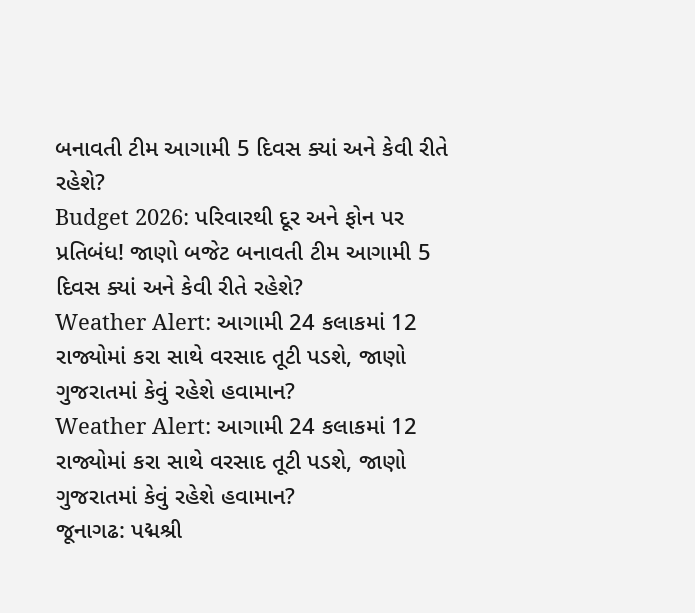બનાવતી ટીમ આગામી 5 દિવસ ક્યાં અને કેવી રીતે રહેશે?
Budget 2026: પરિવારથી દૂર અને ફોન પર પ્રતિબંધ! જાણો બજેટ બનાવતી ટીમ આગામી 5 દિવસ ક્યાં અને કેવી રીતે રહેશે?
Weather Alert: આગામી 24 કલાકમાં 12 રાજ્યોમાં કરા સાથે વરસાદ તૂટી પડશે, જાણો ગુજરાતમાં કેવું રહેશે હવામાન?
Weather Alert: આગામી 24 કલાકમાં 12 રાજ્યોમાં કરા સાથે વરસાદ તૂટી પડશે, જાણો ગુજરાતમાં કેવું રહેશે હવામાન?
જૂનાગઢ: પદ્મશ્રી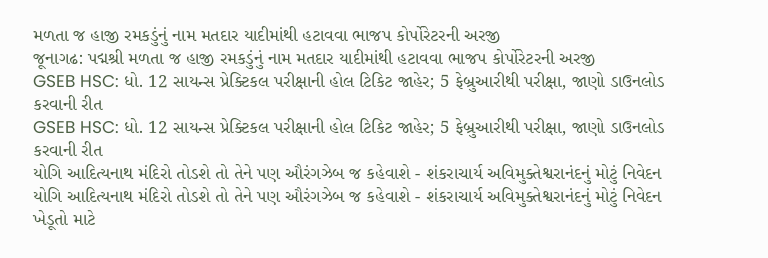મળતા જ હાજી રમકડુંનું નામ મતદાર યાદીમાંથી હટાવવા ભાજપ કોર્પોરેટરની અરજી
જૂનાગઢ: પદ્મશ્રી મળતા જ હાજી રમકડુંનું નામ મતદાર યાદીમાંથી હટાવવા ભાજપ કોર્પોરેટરની અરજી
GSEB HSC: ધો. 12 સાયન્સ પ્રેક્ટિકલ પરીક્ષાની હોલ ટિકિટ જાહેર; 5 ફેબ્રુઆરીથી પરીક્ષા, જાણો ડાઉનલોડ કરવાની રીત
GSEB HSC: ધો. 12 સાયન્સ પ્રેક્ટિકલ પરીક્ષાની હોલ ટિકિટ જાહેર; 5 ફેબ્રુઆરીથી પરીક્ષા, જાણો ડાઉનલોડ કરવાની રીત
યોગિ આદિત્યનાથ મંદિરો તોડશે તો તેને પણ ઔરંગઝેબ જ કહેવાશે - શંકરાચાર્ય અવિમુક્તેશ્વરાનંદનું મોટું નિવેદન
યોગિ આદિત્યનાથ મંદિરો તોડશે તો તેને પણ ઔરંગઝેબ જ કહેવાશે - શંકરાચાર્ય અવિમુક્તેશ્વરાનંદનું મોટું નિવેદન
ખેડૂતો માટે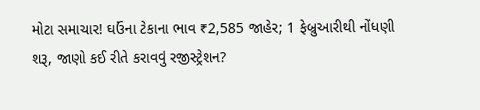મોટા સમાચાર! ઘઉંના ટેકાના ભાવ ₹2,585 જાહેર; 1 ફેબ્રુઆરીથી નોંધણી શરૂ, જાણો કઈ રીતે કરાવવું રજીસ્ટ્રેશન?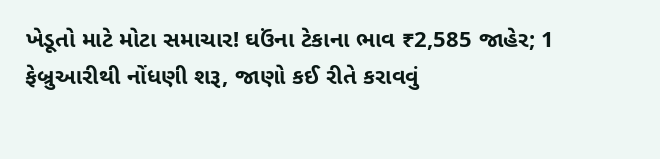ખેડૂતો માટે મોટા સમાચાર! ઘઉંના ટેકાના ભાવ ₹2,585 જાહેર; 1 ફેબ્રુઆરીથી નોંધણી શરૂ, જાણો કઈ રીતે કરાવવું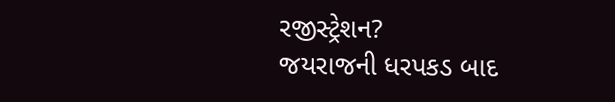રજીસ્ટ્રેશન?
જયરાજની ધરપકડ બાદ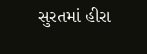સુરતમાં હીરા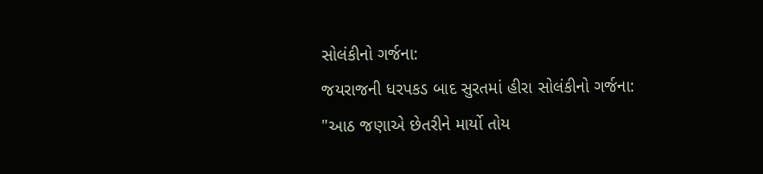સોલંકીનો ગર્જના:
જયરાજની ધરપકડ બાદ સુરતમાં હીરા સોલંકીનો ગર્જના: "આઠ જણાએ છેતરીને માર્યો તોય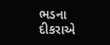ભડના દીકરાએ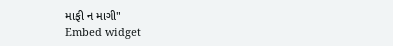માફી ન માગી"
Embed widget